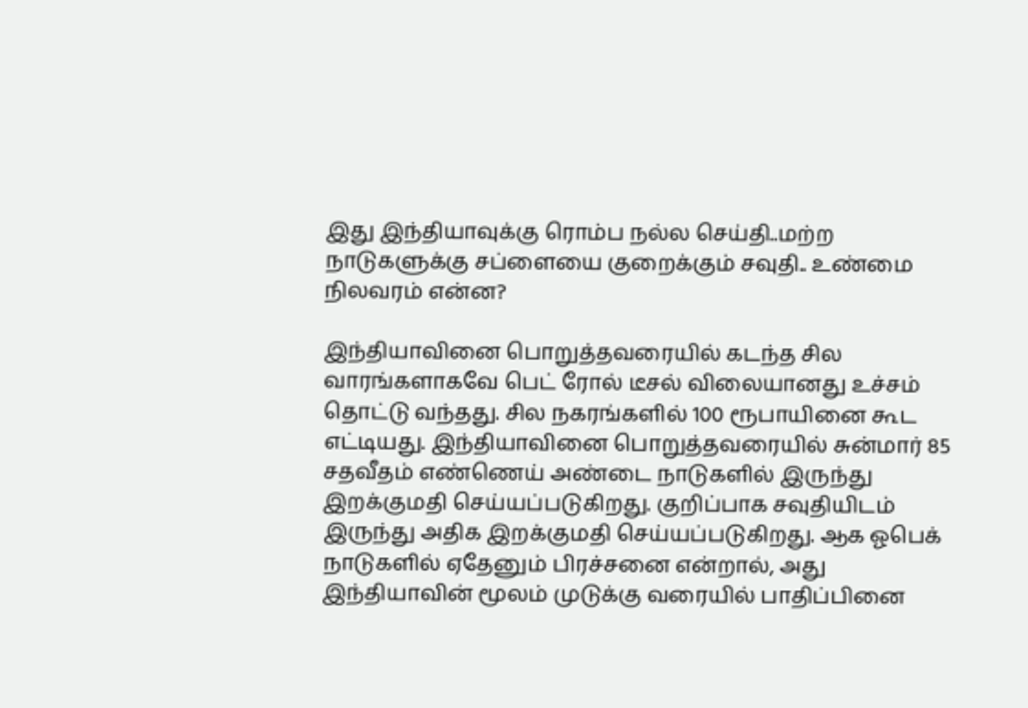இது இந்தியாவுக்கு ரொம்ப நல்ல செய்தி..மற்ற நாடுகளுக்கு சப்ளையை குறைக்கும் சவுதி.. உண்மை நிலவரம் என்ன?

இந்தியாவினை பொறுத்தவரையில் கடந்த சில வாரங்களாகவே பெட் ரோல் டீசல் விலையானது உச்சம் தொட்டு வந்தது. சில நகரங்களில் 100 ரூபாயினை கூட எட்டியது. இந்தியாவினை பொறுத்தவரையில் சுன்மார் 85 சதவீதம் எண்ணெய் அண்டை நாடுகளில் இருந்து இறக்குமதி செய்யப்படுகிறது. குறிப்பாக சவுதியிடம் இருந்து அதிக இறக்குமதி செய்யப்படுகிறது. ஆக ஓபெக் நாடுகளில் ஏதேனும் பிரச்சனை என்றால், அது இந்தியாவின் மூலம் முடுக்கு வரையில் பாதிப்பினை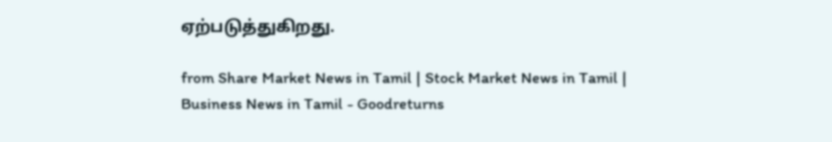ஏற்படுத்துகிறது.

from Share Market News in Tamil | Stock Market News in Tamil | Business News in Tamil - Goodreturns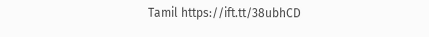Tamil https://ift.tt/38ubhCD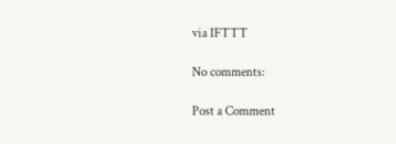via IFTTT

No comments:

Post a Comment